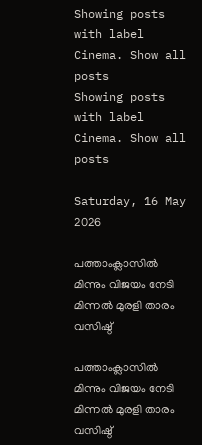Showing posts with label Cinema. Show all posts
Showing posts with label Cinema. Show all posts

Saturday, 16 May 2026

പത്താംക്ലാസില്‍ മിന്നും വിജയം നേടി മിന്നല്‍ മുരളി താരം വസിഷ്ഠ്

പത്താംക്ലാസില്‍ മിന്നും വിജയം നേടി മിന്നല്‍ മുരളി താരം വസിഷ്ഠ്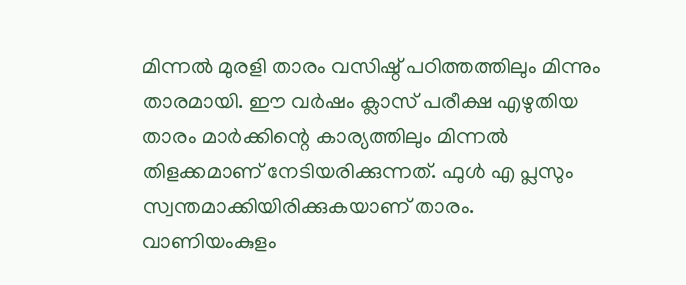മിന്നല്‍ മുരളി താരം വസിഷ്ഠ് പഠിത്തത്തിലും മിന്നും താരമായി. ഈ വര്‍ഷം ക്ലാസ് പരീക്ഷ എഴുതിയ താരം മാര്‍ക്കിന്റെ കാര്യത്തിലും മിന്നല്‍ തിളക്കമാണ് നേടിയരിക്കുന്നത്. ഫുള്‍ എ പ്ലസും സ്വന്തമാക്കിയിരിക്കുകയാണ് താരം. വാണിയംകുളം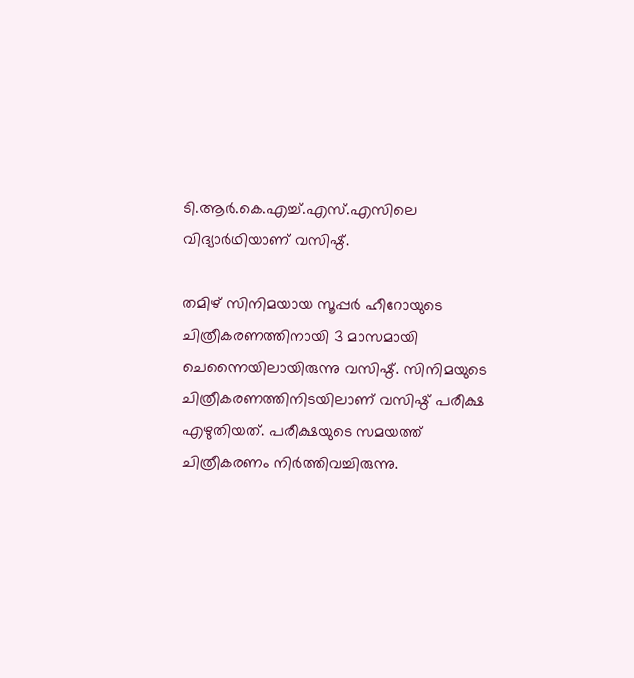ടി.ആര്‍.കെ.എച്ച്.എസ്.എസിലെ വിദ്യാര്‍ഥിയാണ് വസിഷ്ഠ്.

തമിഴ് സിനിമയായ സൂപ്പര്‍ ഹീറോയുടെ ചിത്രീകരണത്തിനായി 3 മാസമായി ചെന്നൈയിലായിരുന്നു വസിഷ്ഠ്. സിനിമയുടെ ചിത്രീകരണത്തിനിടയിലാണ് വസിഷ്ഠ് പരീക്ഷ എഴുതിയത്. പരീക്ഷയുടെ സമയത്ത് ചിത്രീകരണം നിര്‍ത്തിവച്ചിരുന്നു.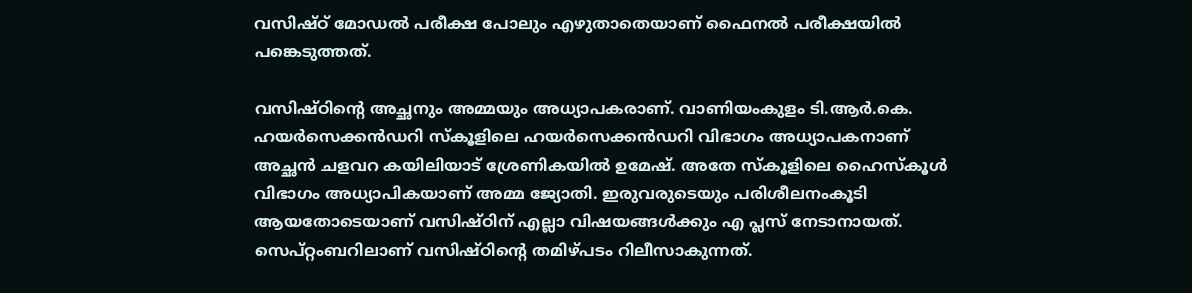വസിഷ്ഠ് മോഡല്‍ പരീക്ഷ പോലും എഴുതാതെയാണ് ഫൈനല്‍ പരീക്ഷയില്‍ പങ്കെടുത്തത്.

വസിഷ്ഠിന്റെ അച്ഛനും അമ്മയും അധ്യാപകരാണ്. വാണിയംകുളം ടി.ആര്‍.കെ. ഹയര്‍സെക്കന്‍ഡറി സ്‌കൂളിലെ ഹയര്‍സെക്കന്‍ഡറി വിഭാഗം അധ്യാപകനാണ് അച്ഛന്‍ ചളവറ കയിലിയാട് ശ്രേണികയില്‍ ഉമേഷ്. അതേ സ്‌കൂളിലെ ഹൈസ്‌കൂള്‍ വിഭാഗം അധ്യാപികയാണ് അമ്മ ജ്യോതി. ഇരുവരുടെയും പരിശീലനംകൂടി ആയതോടെയാണ് വസിഷ്ഠിന് എല്ലാ വിഷയങ്ങള്‍ക്കും എ പ്ലസ് നേടാനായത്. സെപ്റ്റംബറിലാണ് വസിഷ്ഠിന്റെ തമിഴ്പടം റിലീസാകുന്നത്.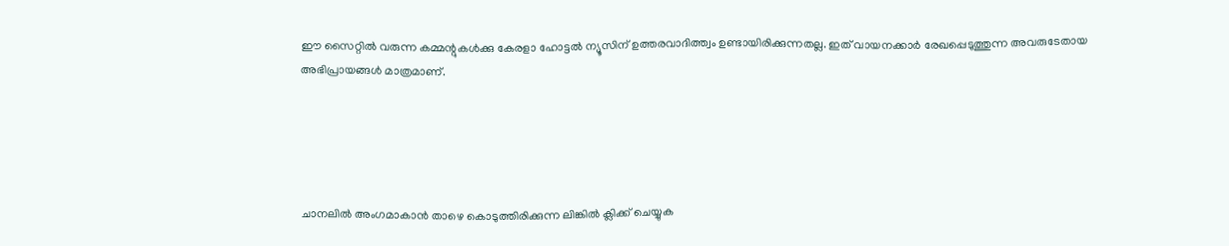ഈ സൈറ്റിൽ വരുന്ന കമ്മന്റുകൾക്കു കേരളാ ഹോട്ടൽ ന്യൂസിന് ഉത്തരവാദിത്ത്വം ഉണ്ടായിരിക്കുന്നതല്ല. ഇത് വായനക്കാർ രേഖപ്പെടുത്തുന്ന അവരുടേതായ അഭിപ്രായങ്ങൾ മാത്രമാണ്.





ചാനലിൽ അംഗമാകാൻ താഴെ കൊടുത്തിരിക്കുന്ന ലിങ്കിൽ ക്ലിക്ക് ചെയ്യുക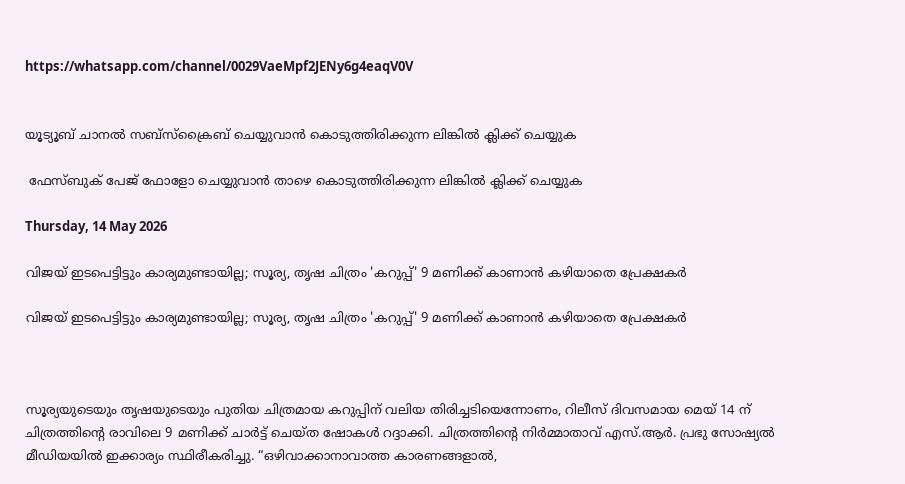https://whatsapp.com/channel/0029VaeMpf2JENy6g4eaqV0V


യൂട്യൂബ് ചാനൽ സബ്സ്ക്രൈബ് ചെയ്യുവാൻ കൊടുത്തിരിക്കുന്ന ലിങ്കിൽ ക്ലിക്ക് ചെയ്യുക

 ഫേസ്ബുക് പേജ് ഫോളോ ചെയ്യുവാൻ താഴെ കൊടുത്തിരിക്കുന്ന ലിങ്കിൽ ക്ലിക്ക് ചെയ്യുക

Thursday, 14 May 2026

വിജയ് ഇടപെട്ടിട്ടും കാര്യമുണ്ടായില്ല; സൂര്യ, തൃഷ ചിത്രം 'കറുപ്പ്' 9 മണിക്ക് കാണാൻ കഴിയാതെ പ്രേക്ഷകർ

വിജയ് ഇടപെട്ടിട്ടും കാര്യമുണ്ടായില്ല; സൂര്യ, തൃഷ ചിത്രം 'കറുപ്പ്' 9 മണിക്ക് കാണാൻ കഴിയാതെ പ്രേക്ഷകർ



സൂര്യയുടെയും തൃഷയുടെയും പുതിയ ചിത്രമായ കറുപ്പിന് വലിയ തിരിച്ചടിയെന്നോണം, റിലീസ് ദിവസമായ മെയ് 14 ന് ചിത്രത്തിന്റെ രാവിലെ 9 മണിക്ക് ചാർട്ട് ചെയ്ത ഷോകൾ റദ്ദാക്കി. ചിത്രത്തിന്റെ നിർമ്മാതാവ് എസ്.ആർ. പ്രഭു സോഷ്യൽ മീഡിയയിൽ ഇക്കാര്യം സ്ഥിരീകരിച്ചു. “ഒഴിവാക്കാനാവാത്ത കാരണങ്ങളാൽ,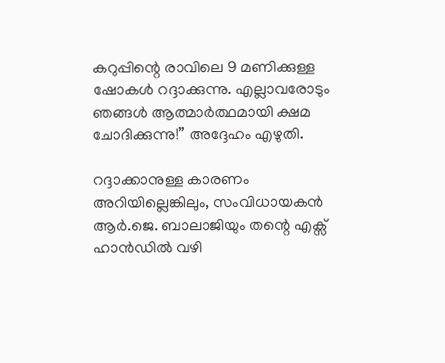കറുപ്പിന്റെ രാവിലെ 9 മണിക്കുള്ള ഷോകൾ റദ്ദാക്കുന്നു. എല്ലാവരോടും ഞങ്ങൾ ആത്മാർത്ഥമായി ക്ഷമ ചോദിക്കുന്നു!” അദ്ദേഹം എഴുതി.

റദ്ദാക്കാനുള്ള കാരണം അറിയില്ലെങ്കിലും, സംവിധായകൻ ആർ.ജെ. ബാലാജിയും തന്റെ എക്സ് ഹാൻഡിൽ വഴി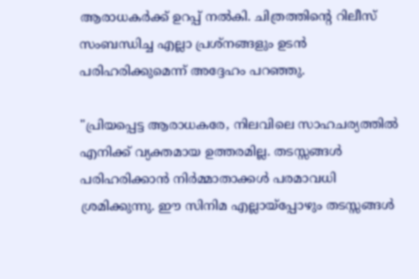ആരാധകർക്ക് ഉറപ്പ് നൽകി. ചിത്രത്തിന്റെ റിലീസ് സംബന്ധിച്ച എല്ലാ പ്രശ്നങ്ങളും ഉടൻ പരിഹരിക്കുമെന്ന് അദ്ദേഹം പറഞ്ഞു.

"പ്രിയപ്പെട്ട ആരാധകരേ, നിലവിലെ സാഹചര്യത്തിൽ എനിക്ക് വ്യക്തമായ ഉത്തരമില്ല. തടസ്സങ്ങൾ പരിഹരിക്കാൻ നിർമ്മാതാക്കൾ പരമാവധി ശ്രമിക്കുന്നു. ഈ സിനിമ എല്ലായ്‌പ്പോഴും തടസ്സങ്ങൾ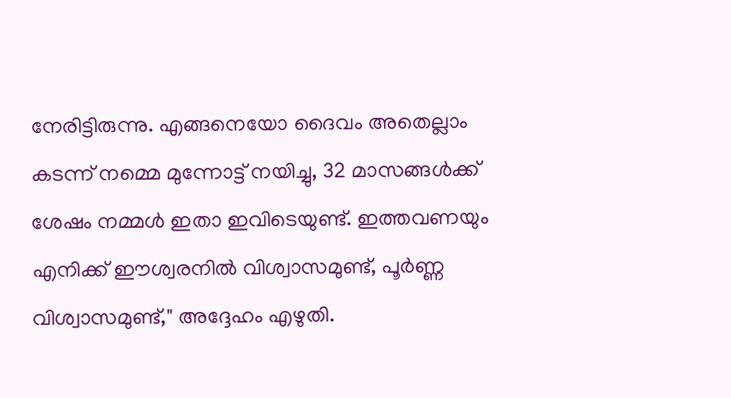നേരിട്ടിരുന്നു. എങ്ങനെയോ ദൈവം അതെല്ലാം കടന്ന് നമ്മെ മുന്നോട്ട് നയിച്ചു, 32 മാസങ്ങൾക്ക് ശേഷം നമ്മൾ ഇതാ ഇവിടെയുണ്ട്. ഇത്തവണയും എനിക്ക് ഈശ്വരനിൽ വിശ്വാസമുണ്ട്, പൂർണ്ണ വിശ്വാസമുണ്ട്," അദ്ദേഹം എഴുതി.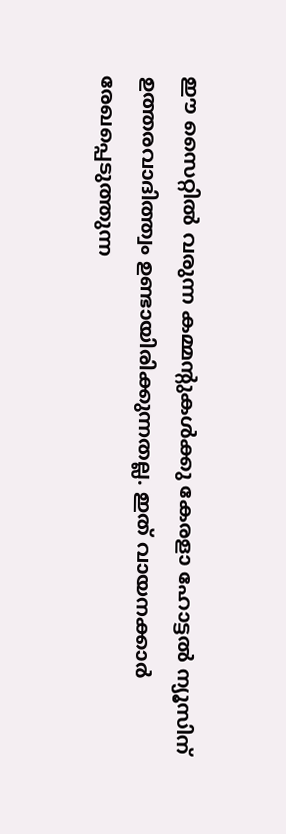ഈ സൈറ്റിൽ വരുന്ന കമ്മന്റുകൾക്കു കേരളാ ഹോട്ടൽ ന്യൂസിന് ഉത്തരവാദിത്ത്വം ഉണ്ടായിരിക്കുന്നതല്ല. ഇത് വായനക്കാർ രേഖപ്പെടുത്തുന്ന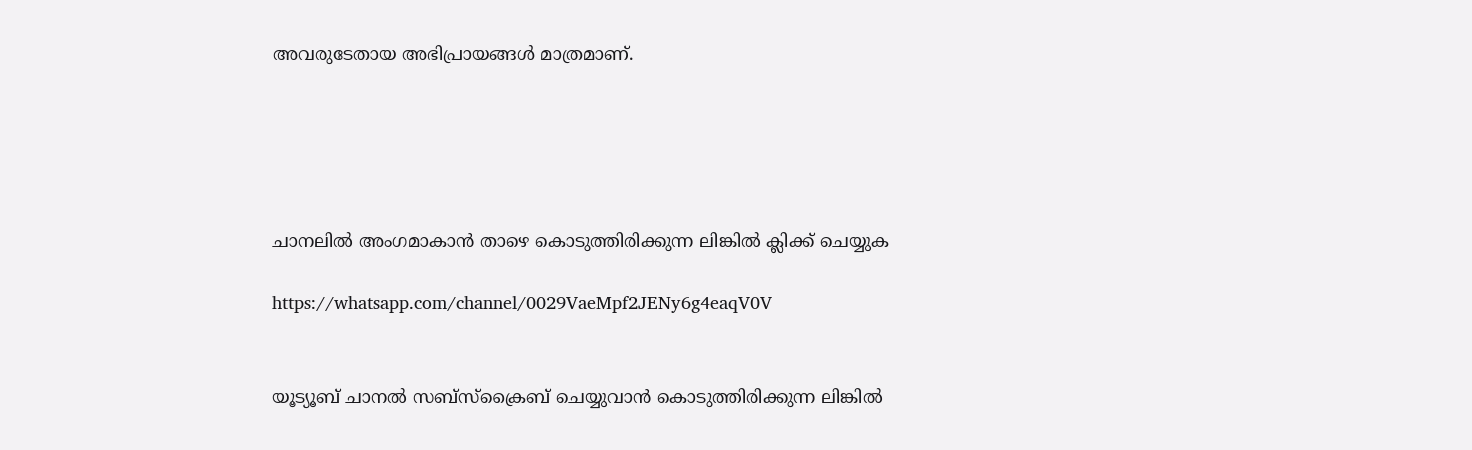അവരുടേതായ അഭിപ്രായങ്ങൾ മാത്രമാണ്.





ചാനലിൽ അംഗമാകാൻ താഴെ കൊടുത്തിരിക്കുന്ന ലിങ്കിൽ ക്ലിക്ക് ചെയ്യുക

https://whatsapp.com/channel/0029VaeMpf2JENy6g4eaqV0V


യൂട്യൂബ് ചാനൽ സബ്സ്ക്രൈബ് ചെയ്യുവാൻ കൊടുത്തിരിക്കുന്ന ലിങ്കിൽ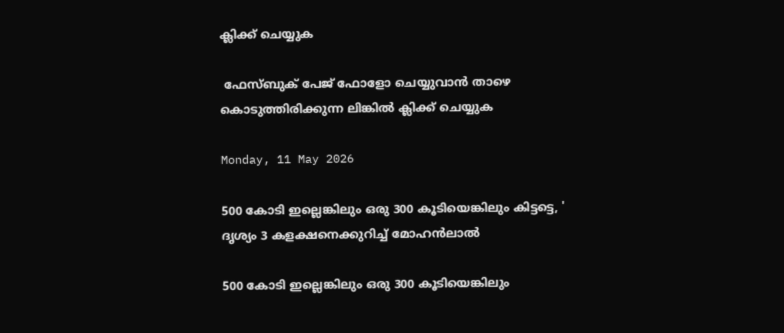ക്ലിക്ക് ചെയ്യുക

 ഫേസ്ബുക് പേജ് ഫോളോ ചെയ്യുവാൻ താഴെ കൊടുത്തിരിക്കുന്ന ലിങ്കിൽ ക്ലിക്ക് ചെയ്യുക

Monday, 11 May 2026

500 കോടി ഇല്ലെങ്കിലും ഒരു 300 കൂടിയെങ്കിലും കിട്ടട്ടെ, ' ദൃശ്യം 3 കളക്ഷനെക്കുറിച്ച് മോഹൻലാൽ

500 കോടി ഇല്ലെങ്കിലും ഒരു 300 കൂടിയെങ്കിലും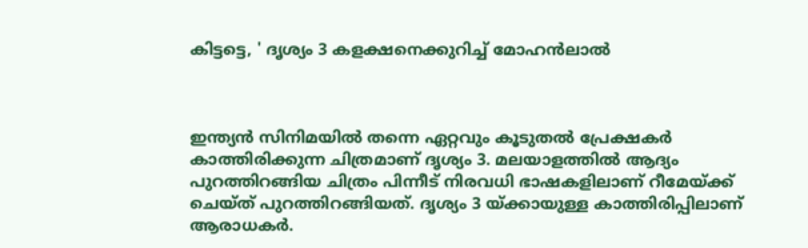കിട്ടട്ടെ, ' ദൃശ്യം 3 കളക്ഷനെക്കുറിച്ച് മോഹൻലാൽ



ഇന്ത്യന്‍ സിനിമയില്‍ തന്നെ ഏറ്റവും കൂടുതല്‍ പ്രേക്ഷകര്‍ കാത്തിരിക്കുന്ന ചിത്രമാണ് ദൃശ്യം 3. മലയാളത്തില്‍ ആദ്യം പുറത്തിറങ്ങിയ ചിത്രം പിന്നീട് നിരവധി ഭാഷകളിലാണ് റീമേയ്ക്ക് ചെയ്ത് പുറത്തിറങ്ങിയത്. ദൃശ്യം 3 യ്ക്കായുള്ള കാത്തിരിപ്പിലാണ് ആരാധകര്‍.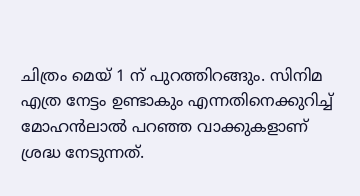ചിത്രം മെയ് 1 ന് പുറത്തിറങ്ങും. സിനിമ എത്ര നേട്ടം ഉണ്ടാകും എന്നതിനെക്കുറിച്ച് മോഹൻലാൽ പറഞ്ഞ വാക്കുകളാണ് ശ്രദ്ധ നേടുന്നത്.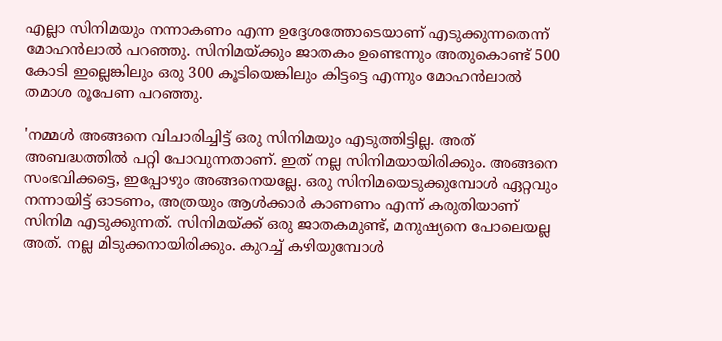എല്ലാ സിനിമയും നന്നാകണം എന്ന ഉദ്ദേശത്തോടെയാണ് എടുക്കുന്നതെന്ന് മോഹൻലാൽ പറഞ്ഞു. സിനിമയ്ക്കും ജാതകം ഉണ്ടെന്നും അതുകൊണ്ട് 500 കോടി ഇല്ലെങ്കിലും ഒരു 300 കൂടിയെങ്കിലും കിട്ടട്ടെ എന്നും മോഹൻലാൽ തമാശ രൂപേണ പറഞ്ഞു.

'നമ്മൾ അങ്ങനെ വിചാരിച്ചിട്ട് ഒരു സിനിമയും എടുത്തിട്ടില്ല. അത് അബദ്ധത്തിൽ പറ്റി പോവുന്നതാണ്. ഇത് നല്ല സിനിമയായിരിക്കും. അങ്ങനെ സംഭവിക്കട്ടെ, ഇപ്പോഴും അങ്ങനെയല്ലേ. ഒരു സിനിമയെടുക്കുമ്പോൾ ഏറ്റവും നന്നായിട്ട് ഓടണം, അത്രയും ആൾക്കാർ കാണണം എന്ന് കരുതിയാണ് സിനിമ എടുക്കുന്നത്. സിനിമയ്ക്ക് ഒരു ജാതകമുണ്ട്, മനുഷ്യനെ പോലെയല്ല അത്. നല്ല മിടുക്കനായിരിക്കും. കുറച്ച് കഴിയുമ്പോൾ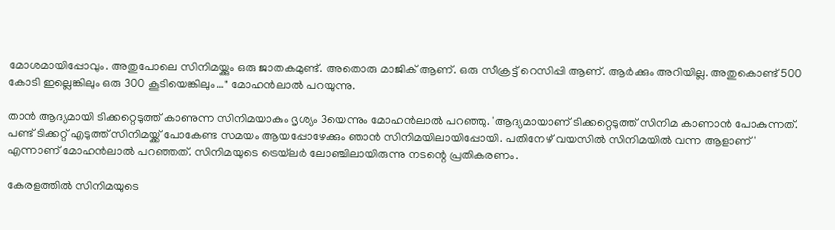മോശമായിപ്പോവും. അതുപോലെ സിനിമയ്ക്കും ഒരു ജാതകമുണ്ട്. അതൊരു മാജിക് ആണ്. ഒരു സീക്രട്ട് റെസിപ്പി ആണ്. ആർക്കും അറിയില്ല. അതുകൊണ്ട് 500 കോടി ഇല്ലെങ്കിലും ഒരു 300 കൂടിയെങ്കിലും…" മോഹൻലാൽ പറയുന്നു.

താന്‍ ആദ്യമായി ടിക്കറ്റെടുത്ത് കാണുന്ന സിനിമയാകും ദൃശ്യം 3യെന്നും മോഹൻലാൽ പറഞ്ഞു. 'ആദ്യമായാണ് ടിക്കറ്റെടുത്ത് സിനിമ കാണാന്‍ പോകുന്നത്. പണ്ട് ടിക്കറ്റ് എടുത്ത് സിനിമയ്ക്ക് പോകേണ്ട സമയം ആയപ്പോഴേക്കും ഞാന്‍ സിനിമയിലായിപ്പോയി. പതിനേഴ് വയസില്‍ സിനിമയില്‍ വന്ന ആളാണ്' എന്നാണ് മോഹന്‍ലാല്‍ പറഞ്ഞത്. സിനിമയുടെ ട്രെയ്‌ലർ ലോഞ്ചിലായിരുന്നു നടന്റെ പ്രതികരണം.

കേരളത്തില്‍ സിനിമയുടെ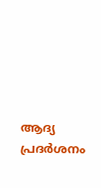ആദ്യ പ്രദര്‍ശനം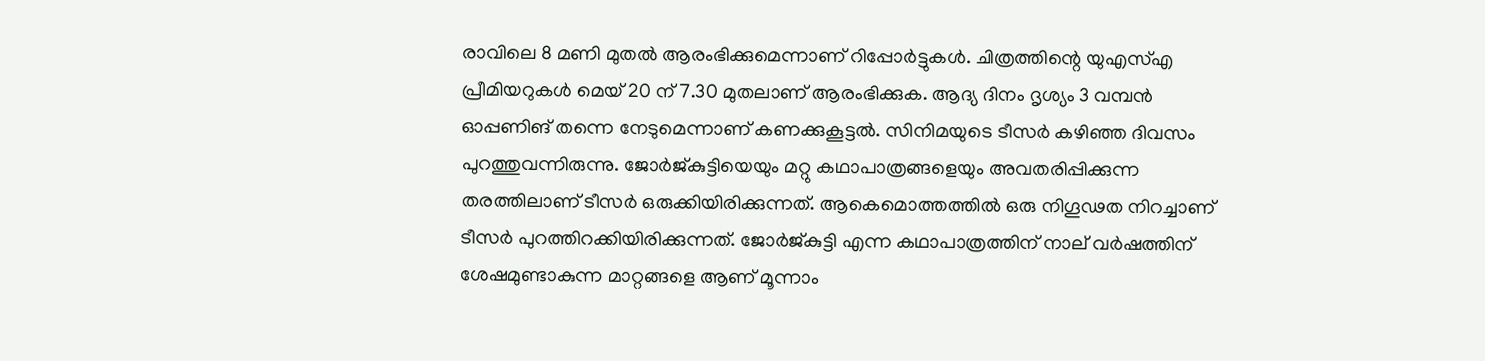രാവിലെ 8 മണി മുതല്‍ ആരംഭിക്കുമെന്നാണ് റിപ്പോര്‍ട്ടുകള്‍. ചിത്രത്തിന്റെ യുഎസ്എ പ്രീമിയറുകള്‍ മെയ് 20 ന് 7.30 മുതലാണ് ആരംഭിക്കുക. ആദ്യ ദിനം ദൃശ്യം 3 വമ്പന്‍ ഓപ്പണിങ് തന്നെ നേടുമെന്നാണ് കണക്കുകൂട്ടല്‍. സിനിമയുടെ ടീസര്‍ കഴിഞ്ഞ ദിവസം പുറത്തുവന്നിരുന്നു. ജോര്‍ജ്കുട്ടിയെയും മറ്റു കഥാപാത്രങ്ങളെയും അവതരിപ്പിക്കുന്ന തരത്തിലാണ് ടീസര്‍ ഒരുക്കിയിരിക്കുന്നത്. ആകെമൊത്തത്തില്‍ ഒരു നിഗൂഢത നിറച്ചാണ് ടീസര്‍ പുറത്തിറക്കിയിരിക്കുന്നത്. ജോര്‍ജ്കുട്ടി എന്ന കഥാപാത്രത്തിന് നാല് വര്‍ഷത്തിന് ശേഷമുണ്ടാകുന്ന മാറ്റങ്ങളെ ആണ് മൂന്നാം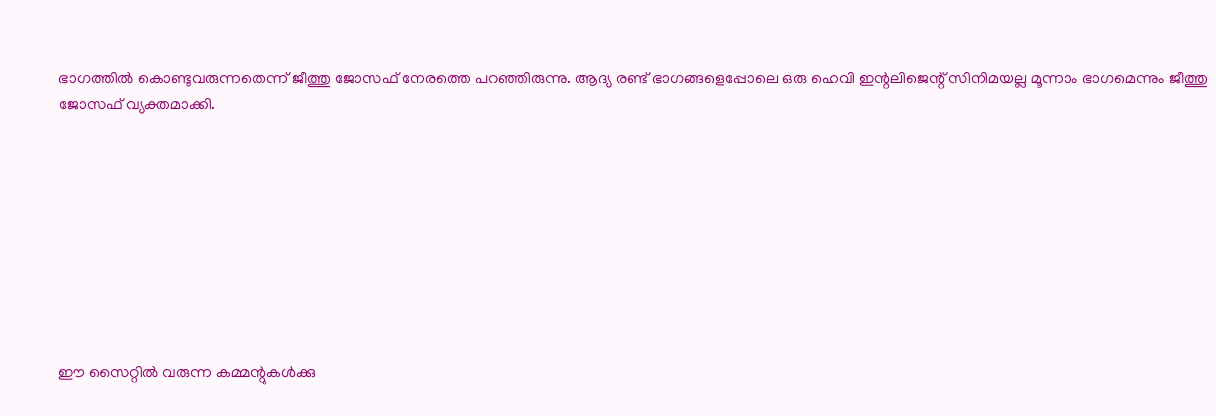ഭാഗത്തില്‍ കൊണ്ടുവരുന്നതെന്ന് ജീത്തു ജോസഫ് നേരത്തെ പറഞ്ഞിരുന്നു. ആദ്യ രണ്ട് ഭാഗങ്ങളെപ്പോലെ ഒരു ഹെവി ഇന്റലിജെന്റ് സിനിമയല്ല മൂന്നാം ഭാഗമെന്നും ജീത്തു ജോസഫ് വ്യക്തമാക്കി.









ഈ സൈറ്റിൽ വരുന്ന കമ്മന്റുകൾക്കു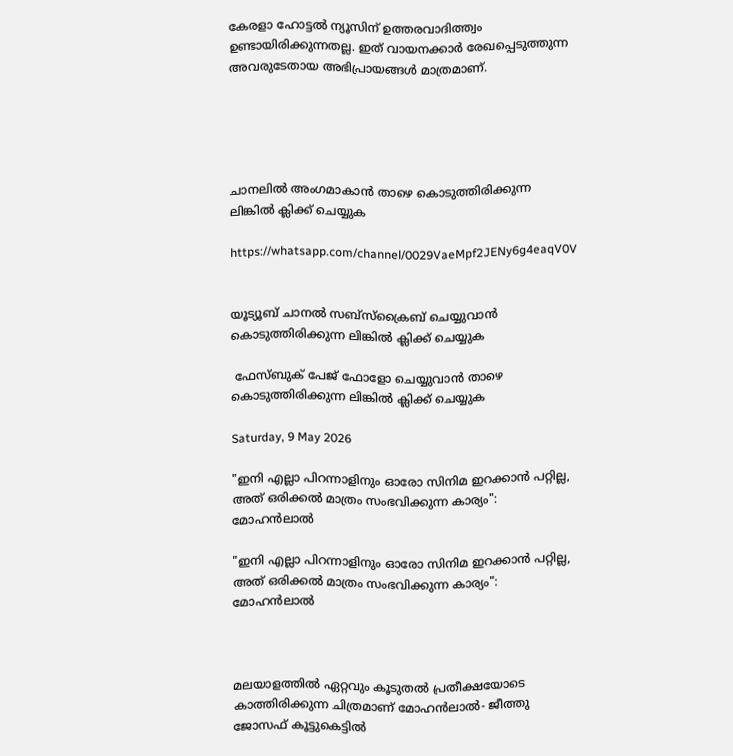കേരളാ ഹോട്ടൽ ന്യൂസിന് ഉത്തരവാദിത്ത്വം ഉണ്ടായിരിക്കുന്നതല്ല. ഇത് വായനക്കാർ രേഖപ്പെടുത്തുന്ന അവരുടേതായ അഭിപ്രായങ്ങൾ മാത്രമാണ്.





ചാനലിൽ അംഗമാകാൻ താഴെ കൊടുത്തിരിക്കുന്ന ലിങ്കിൽ ക്ലിക്ക് ചെയ്യുക

https://whatsapp.com/channel/0029VaeMpf2JENy6g4eaqV0V


യൂട്യൂബ് ചാനൽ സബ്സ്ക്രൈബ് ചെയ്യുവാൻ കൊടുത്തിരിക്കുന്ന ലിങ്കിൽ ക്ലിക്ക് ചെയ്യുക

 ഫേസ്ബുക് പേജ് ഫോളോ ചെയ്യുവാൻ താഴെ കൊടുത്തിരിക്കുന്ന ലിങ്കിൽ ക്ലിക്ക് ചെയ്യുക

Saturday, 9 May 2026

"ഇനി എല്ലാ പിറന്നാളിനും ഓരോ സിനിമ ഇറക്കാൻ പറ്റില്ല, അത് ഒരിക്കൽ മാത്രം സംഭവിക്കുന്ന കാര്യം": മോഹൻലാൽ

"ഇനി എല്ലാ പിറന്നാളിനും ഓരോ സിനിമ ഇറക്കാൻ പറ്റില്ല, അത് ഒരിക്കൽ മാത്രം സംഭവിക്കുന്ന കാര്യം": മോഹൻലാൽ



മലയാളത്തിൽ ഏറ്റവും കൂടുതൽ പ്രതീക്ഷയോടെ കാത്തിരിക്കുന്ന ചിത്രമാണ് മോഹൻലാൽ- ജീത്തു ജോസഫ് കൂട്ടുകെട്ടിൽ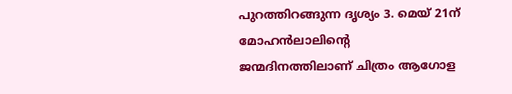പുറത്തിറങ്ങുന്ന ദൃശ്യം 3. മെയ് 21ന് മോഹൻലാലിന്റെ ജന്മദിനത്തിലാണ് ചിത്രം ആഗോള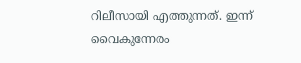റിലീസായി എത്തുന്നത്. ഇന്ന് വൈകുന്നേരം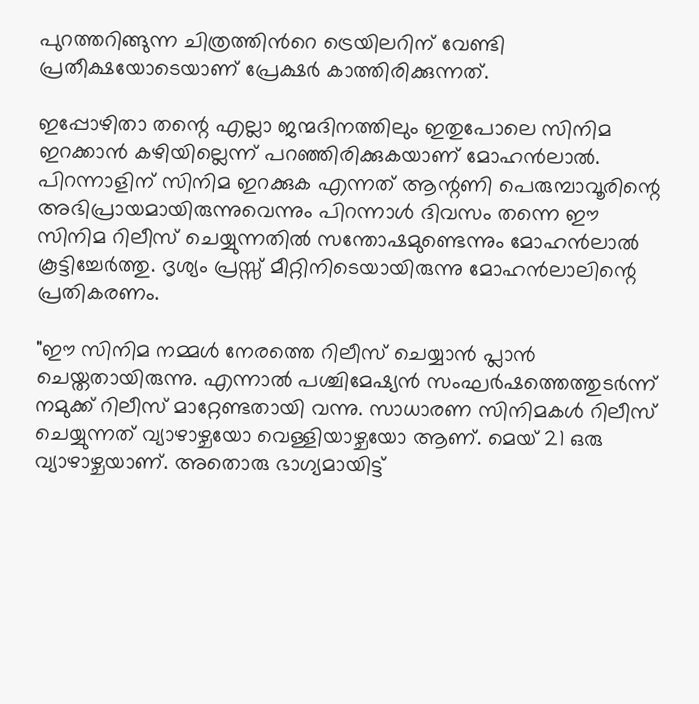പുറത്തറിങ്ങുന്ന ചിത്രത്തിൻറെ ട്രെയിലറിന് വേണ്ടി പ്രതീക്ഷയോടെയാണ് പ്രേക്ഷർ കാത്തിരിക്കുന്നത്.

ഇപ്പോഴിതാ തന്റെ എല്ലാ ജന്മദിനത്തിലും ഇതുപോലെ സിനിമ ഇറക്കാൻ കഴിയില്ലെന്ന് പറഞ്ഞിരിക്കുകയാണ് മോഹൻലാൽ. പിറന്നാളിന് സിനിമ ഇറക്കുക എന്നത് ആന്റണി പെരുമ്പാവൂരിന്റെ അഭിപ്രായമായിരുന്നുവെന്നും പിറന്നാൾ ദിവസം തന്നെ ഈ സിനിമ റിലീസ് ചെയ്യുന്നതിൽ സന്തോഷമുണ്ടെന്നും മോഹൻലാൽ കൂട്ടിച്ചേർത്തു. ദൃശ്യം പ്രസ്സ് മീറ്റിനിടെയായിരുന്നു മോഹൻലാലിന്റെ പ്രതികരണം.

"ഈ സിനിമ നമ്മൾ നേരത്തെ റിലീസ് ചെയ്യാൻ പ്ലാൻ ചെയ്തതായിരുന്നു. എന്നാൽ പശ്ചിമേഷ്യൻ സംഘർഷത്തെത്തുടർന്ന് നമുക്ക് റിലീസ് മാറ്റേണ്ടതായി വന്നു. സാധാരണ സിനിമകൾ റിലീസ് ചെയ്യുന്നത് വ്യാഴാഴ്ചയോ വെള്ളിയാഴ്ചയോ ആണ്. മെയ് 21 ഒരു വ്യാഴാഴ്ചയാണ്. അതൊരു ഭാഗ്യമായിട്ട്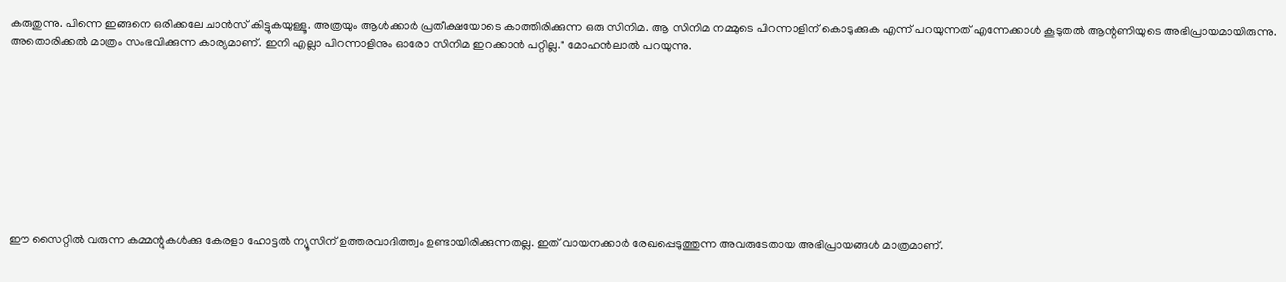കരുതുന്നു. പിന്നെ ഇങ്ങനെ ഒരിക്കലേ ചാൻസ് കിട്ടുകയുള്ളൂ. അത്രയും ആൾക്കാർ പ്രതീക്ഷയോടെ കാത്തിരിക്കുന്ന ഒരു സിനിമ. ആ സിനിമ നമ്മുടെ പിറന്നാളിന് കൊടുക്കുക എന്ന് പറയുന്നത് എന്നേക്കാൾ കൂടുതൽ ആന്റണിയുടെ അഭിപ്രായമായിരുന്നു. അതൊരിക്കൽ മാത്രം സംഭവിക്കുന്ന കാര്യമാണ്. ഇനി എല്ലാ പിറന്നാളിനും ഓരോ സിനിമ ഇറക്കാൻ പറ്റില്ല." മോഹൻലാൽ പറയുന്നു.










ഈ സൈറ്റിൽ വരുന്ന കമ്മന്റുകൾക്കു കേരളാ ഹോട്ടൽ ന്യൂസിന് ഉത്തരവാദിത്ത്വം ഉണ്ടായിരിക്കുന്നതല്ല. ഇത് വായനക്കാർ രേഖപ്പെടുത്തുന്ന അവരുടേതായ അഭിപ്രായങ്ങൾ മാത്രമാണ്.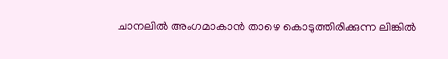ചാനലിൽ അംഗമാകാൻ താഴെ കൊടുത്തിരിക്കുന്ന ലിങ്കിൽ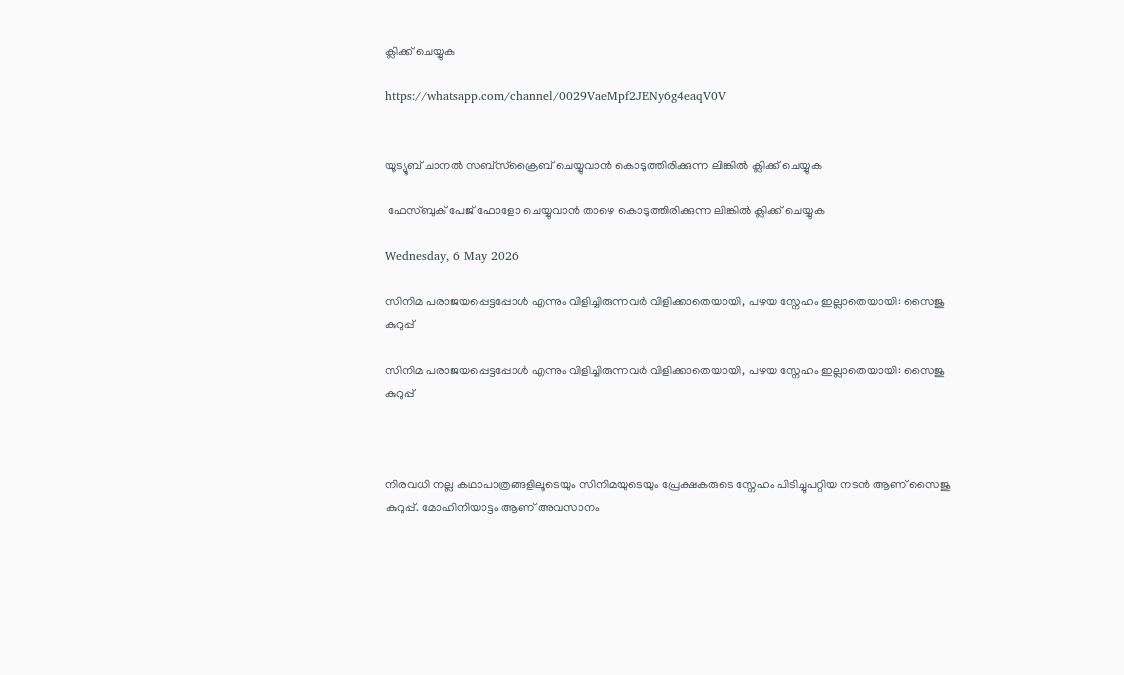ക്ലിക്ക് ചെയ്യുക

https://whatsapp.com/channel/0029VaeMpf2JENy6g4eaqV0V


യൂട്യൂബ് ചാനൽ സബ്സ്ക്രൈബ് ചെയ്യുവാൻ കൊടുത്തിരിക്കുന്ന ലിങ്കിൽ ക്ലിക്ക് ചെയ്യുക

 ഫേസ്ബുക് പേജ് ഫോളോ ചെയ്യുവാൻ താഴെ കൊടുത്തിരിക്കുന്ന ലിങ്കിൽ ക്ലിക്ക് ചെയ്യുക

Wednesday, 6 May 2026

സിനിമ പരാജയപ്പെട്ടപ്പോൾ എന്നും വിളിച്ചിരുന്നവർ വിളിക്കാതെയായി, പഴയ സ്നേഹം ഇല്ലാതെയായി: സൈജു കുറുപ്പ്

സിനിമ പരാജയപ്പെട്ടപ്പോൾ എന്നും വിളിച്ചിരുന്നവർ വിളിക്കാതെയായി, പഴയ സ്നേഹം ഇല്ലാതെയായി: സൈജു കുറുപ്പ്



നിരവധി നല്ല കഥാപാത്രങ്ങളിലൂടെയും സിനിമയുടെയും പ്രേക്ഷകരുടെ സ്നേഹം പിടിച്ചുപറ്റിയ നടൻ ആണ് സൈജു കുറുപ്പ്. മോഹിനിയാട്ടം ആണ് അവസാനം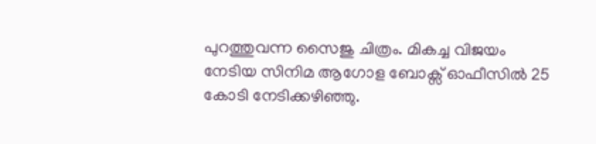പുറത്തുവന്ന സൈജു ചിത്രം. മികച്ച വിജയം നേടിയ സിനിമ ആഗോള ബോക്സ് ഓഫീസിൽ 25 കോടി നേടിക്കഴിഞ്ഞു.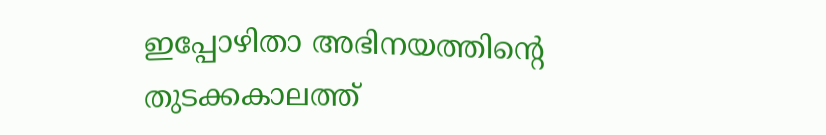ഇപ്പോഴിതാ അഭിനയത്തിന്റെ തുടക്കകാലത്ത്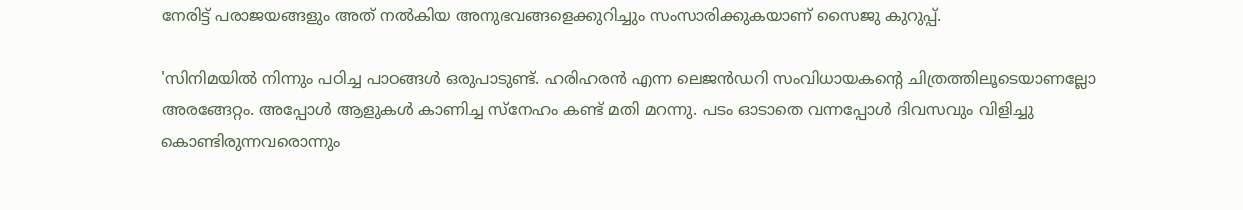നേരിട്ട് പരാജയങ്ങളും അത് നൽകിയ അനുഭവങ്ങളെക്കുറിച്ചും സംസാരിക്കുകയാണ് സൈജു കുറുപ്പ്.

'സിനിമയില്‍ നിന്നും പഠിച്ച പാഠങ്ങള്‍ ഒരുപാടുണ്ട്. ഹരിഹരന്‍ എന്ന ലെജന്‍ഡറി സംവിധായകന്റെ ചിത്രത്തിലൂടെയാണല്ലോ അരങ്ങേറ്റം. അപ്പോള്‍ ആളുകള്‍ കാണിച്ച സ്‌നേഹം കണ്ട് മതി മറന്നു. പടം ഓടാതെ വന്നപ്പോള്‍ ദിവസവും വിളിച്ചു കൊണ്ടിരുന്നവരൊന്നും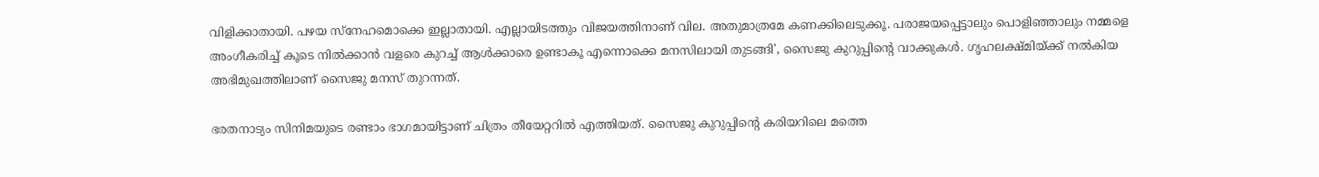വിളിക്കാതായി. പഴയ സ്‌നേഹമൊക്കെ ഇല്ലാതായി. എല്ലായിടത്തും വിജയത്തിനാണ് വില. അതുമാത്രമേ കണക്കിലെടുക്കൂ. പരാജയപ്പെട്ടാലും പൊളിഞ്ഞാലും നമ്മളെ അംഗീകരിച്ച് കൂടെ നില്‍ക്കാന്‍ വളരെ കുറച്ച് ആള്‍ക്കാരെ ഉണ്ടാകൂ എന്നൊക്കെ മനസിലായി തുടങ്ങി', സൈജു കുറുപ്പിന്റെ വാക്കുകൾ. ഗൃഹലക്ഷ്മിയ്ക്ക് നല്‍കിയ അഭിമുഖത്തിലാണ് സൈജു മനസ് തുറന്നത്.

ഭരതനാട്യം സിനിമയുടെ രണ്ടാം ഭാഗമായിട്ടാണ് ചിത്രം തീയേറ്ററില്‍ എത്തിയത്. സൈജു കുറുപ്പിന്റെ കരിയറിലെ മത്തെ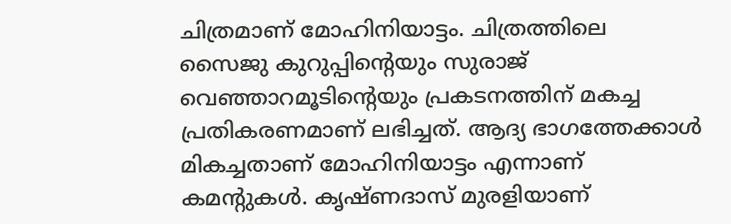ചിത്രമാണ് മോഹിനിയാട്ടം. ചിത്രത്തിലെ സൈജു കുറുപ്പിന്റെയും സുരാജ് വെഞ്ഞാറമൂടിന്റെയും പ്രകടനത്തിന് മകച്ച പ്രതികരണമാണ് ലഭിച്ചത്. ആദ്യ ഭാഗത്തേക്കാള്‍ മികച്ചതാണ് മോഹിനിയാട്ടം എന്നാണ് കമന്റുകള്‍. കൃഷ്ണദാസ് മുരളിയാണ്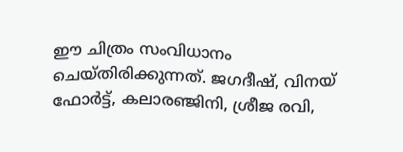ഈ ചിത്രം സംവിധാനം ചെയ്തിരിക്കുന്നത്. ജഗദീഷ്, വിനയ് ഫോര്‍ട്ട്, കലാരഞ്ജിനി, ശ്രീജ രവി,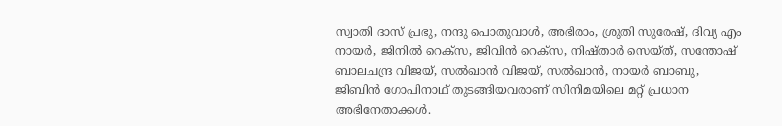സ്വാതി ദാസ് പ്രഭു, നന്ദു പൊതുവാള്‍, അഭിരാം, ശ്രുതി സുരേഷ്, ദിവ്യ എം നായര്‍, ജിനില്‍ റെക്‌സ, ജിവിന്‍ റെക്‌സ, നിഷ്താര്‍ സെയ്ത്, സന്തോഷ് ബാലചന്ദ്ര വിജയ്, സല്‍ഖാന്‍ വിജയ്, സല്‍ഖാന്‍, നായര്‍ ബാബു, ജിബിന്‍ ഗോപിനാഥ് തുടങ്ങിയവരാണ് സിനിമയിലെ മറ്റ് പ്രധാന അഭിനേതാക്കള്‍.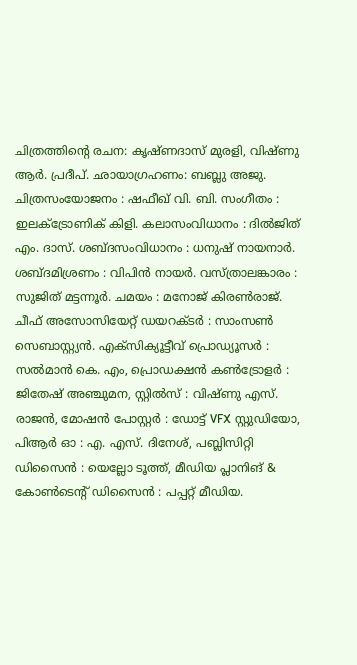ചിത്രത്തിന്റെ രചന: കൃഷ്ണദാസ് മുരളി, വിഷ്ണു ആര്‍. പ്രദീപ്. ഛായാഗ്രഹണം: ബബ്ലു അജു. ചിത്രസംയോജനം : ഷഫീഖ് വി. ബി. സംഗീതം : ഇലക്ട്രോണിക് കിളി. കലാസംവിധാനം : ദില്‍ജിത് എം. ദാസ്. ശബ്ദസംവിധാനം : ധനുഷ് നായനാര്‍. ശബ്ദമിശ്രണം : വിപിന്‍ നായര്‍. വസ്ത്രാലങ്കാരം : സുജിത് മട്ടന്നൂര്‍. ചമയം : മനോജ് കിരണ്‍രാജ്. ചീഫ് അസോസിയേറ്റ് ഡയറക്ടര്‍ : സാംസണ്‍ സെബാസ്റ്റ്യന്‍. എക്‌സിക്യൂട്ടീവ് പ്രൊഡ്യൂസര്‍ : സല്‍മാന്‍ കെ. എം, പ്രൊഡക്ഷന്‍ കണ്‍ട്രോളര്‍ : ജിതേഷ് അഞ്ചുമന, സ്റ്റില്‍സ് : വിഷ്ണു എസ്. രാജന്‍, മോഷന്‍ പോസ്റ്റര്‍ : ഡോട്ട് VFX സ്റ്റുഡിയോ, പിആര്‍ ഓ : എ. എസ്. ദിനേശ്, പബ്ലിസിറ്റി ഡിസൈന്‍ : യെല്ലോ ടൂത്ത്, മീഡിയ പ്ലാനിങ് & കോണ്‍ടെന്റ് ഡിസൈന്‍ : പപ്പറ്റ് മീഡിയ.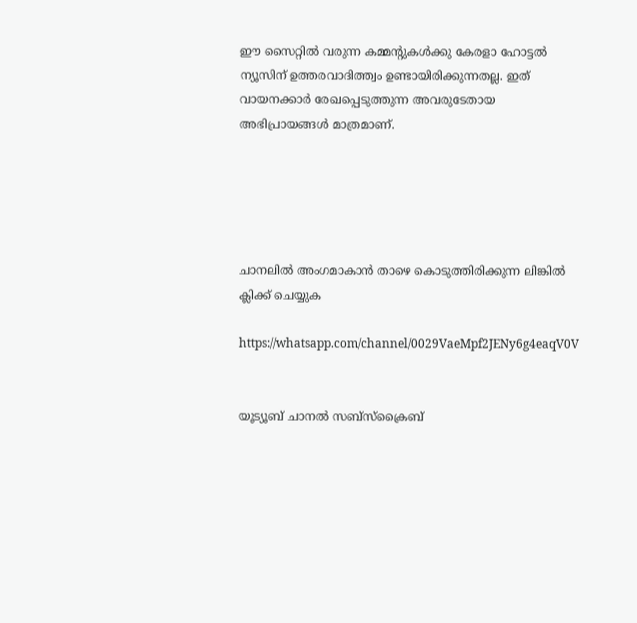ഈ സൈറ്റിൽ വരുന്ന കമ്മന്റുകൾക്കു കേരളാ ഹോട്ടൽ ന്യൂസിന് ഉത്തരവാദിത്ത്വം ഉണ്ടായിരിക്കുന്നതല്ല. ഇത് വായനക്കാർ രേഖപ്പെടുത്തുന്ന അവരുടേതായ അഭിപ്രായങ്ങൾ മാത്രമാണ്.





ചാനലിൽ അംഗമാകാൻ താഴെ കൊടുത്തിരിക്കുന്ന ലിങ്കിൽ ക്ലിക്ക് ചെയ്യുക

https://whatsapp.com/channel/0029VaeMpf2JENy6g4eaqV0V


യൂട്യൂബ് ചാനൽ സബ്സ്ക്രൈബ്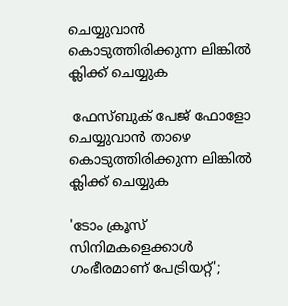ചെയ്യുവാൻ കൊടുത്തിരിക്കുന്ന ലിങ്കിൽ ക്ലിക്ക് ചെയ്യുക

 ഫേസ്ബുക് പേജ് ഫോളോ ചെയ്യുവാൻ താഴെ കൊടുത്തിരിക്കുന്ന ലിങ്കിൽ ക്ലിക്ക് ചെയ്യുക

'ടോം ക്രൂസ് സിനിമകളെക്കാൾ ഗംഭീരമാണ് പേട്രിയറ്റ്';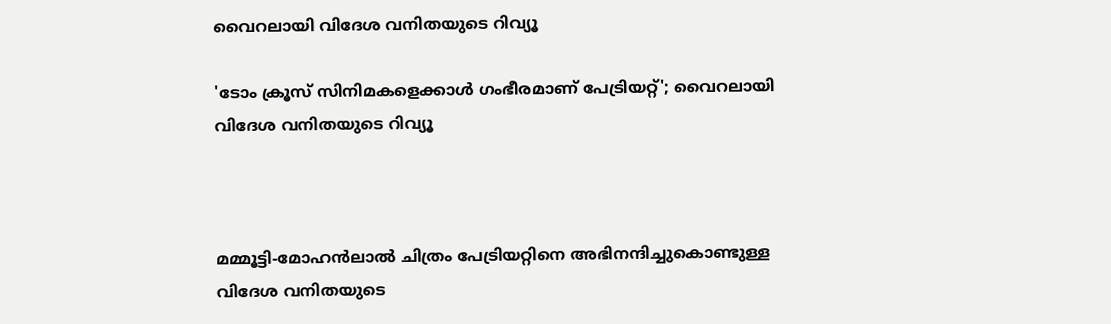വൈറലായി വിദേശ വനിതയുടെ റിവ്യൂ

'ടോം ക്രൂസ് സിനിമകളെക്കാൾ ഗംഭീരമാണ് പേട്രിയറ്റ്'; വൈറലായി വിദേശ വനിതയുടെ റിവ്യൂ



മമ്മൂട്ടി-മോഹൻലാൽ ചിത്രം പേട്രിയറ്റിനെ അഭിനന്ദിച്ചുകൊണ്ടുള്ള വിദേശ വനിതയുടെ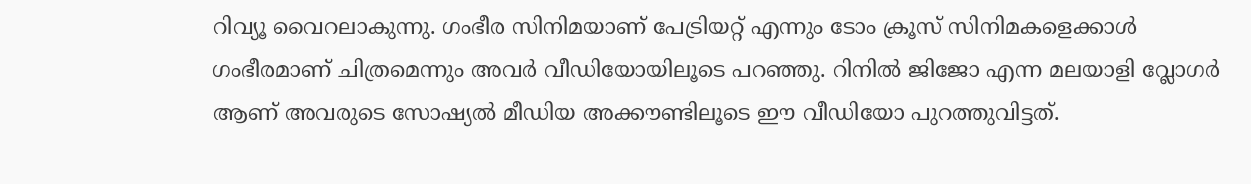റിവ്യൂ വൈറലാകുന്നു. ഗംഭീര സിനിമയാണ് പേട്രിയറ്റ് എന്നും ടോം ക്രൂസ് സിനിമകളെക്കാൾ ഗംഭീരമാണ് ചിത്രമെന്നും അവർ വീഡിയോയിലൂടെ പറഞ്ഞു. റിനിൽ ജിജോ എന്ന മലയാളി വ്ലോഗർ ആണ് അവരുടെ സോഷ്യൽ മീഡിയ അക്കൗണ്ടിലൂടെ ഈ വീഡിയോ പുറത്തുവിട്ടത്.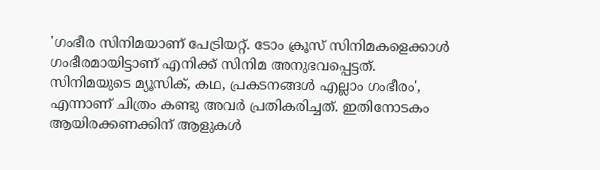'ഗംഭീര സിനിമയാണ് പേട്രിയറ്റ്. ടോം ക്രൂസ് സിനിമകളെക്കാൾ ഗംഭീരമായിട്ടാണ് എനിക്ക് സിനിമ അനുഭവപ്പെട്ടത്. സിനിമയുടെ മ്യൂസിക്, കഥ, പ്രകടനങ്ങൾ എല്ലാം ഗംഭീരം', എന്നാണ് ചിത്രം കണ്ടു അവർ പ്രതികരിച്ചത്. ഇതിനോടകം ആയിരക്കണക്കിന് ആളുകൾ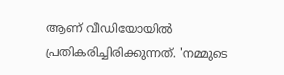ആണ് വീഡിയോയിൽ പ്രതികരിച്ചിരിക്കുന്നത്. 'നമ്മുടെ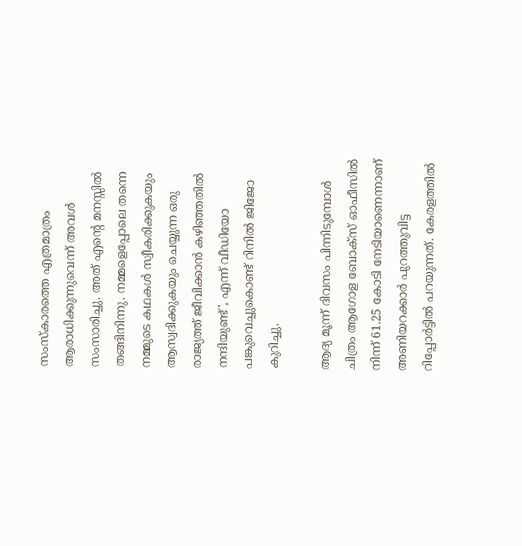സംസ്കാരത്തെ എത്രമാത്രം ആരാധിക്കുന്നുവെന്ന് അവൾ സംസാരിച്ചു. അത് എന്റെ മനസ്സിൽ തങ്ങിനിന്നു. നമ്മളെപ്പോലെ തന്നെ നമ്മുടെ കഥകൾ സ്വീകരിക്കുകയും ആസ്വദിക്കുകയും ചെയ്യുന്ന ഒരു രാജ്യത്ത് ജീവിക്കാൻ കഴിഞ്ഞതിൽ നന്ദിയുണ്ട്', എന്ന് വീഡിയോ പങ്കുവെച്ചുകൊണ്ട് റിനിൽ ജിജോ കുറിച്ചു.

ആദ്യ മൂന്ന് ദിവസം പിന്നിടുമ്പോൾ ചിത്രം ആഗോള ബോക്സ് ഓഫീസിൽ നിന്ന് 61.25 കോടി നേടിയാണെന്നാണ് അണിയറക്കാർ പുറത്തുവിട്ട റിപ്പോർട്ടിൽ പറയുന്നത്. കേരളത്തിൽ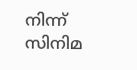നിന്ന് സിനിമ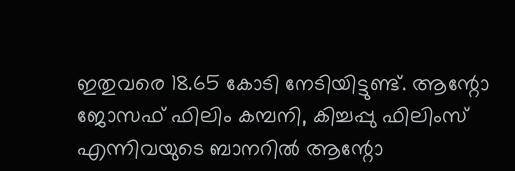ഇതുവരെ 18.65 കോടി നേടിയിട്ടുണ്ട്. ആന്റോ ജോസഫ് ഫിലിം കമ്പനി, കിച്ചപ്പു ഫിലിംസ് എന്നിവയുടെ ബാനറിൽ ആന്റോ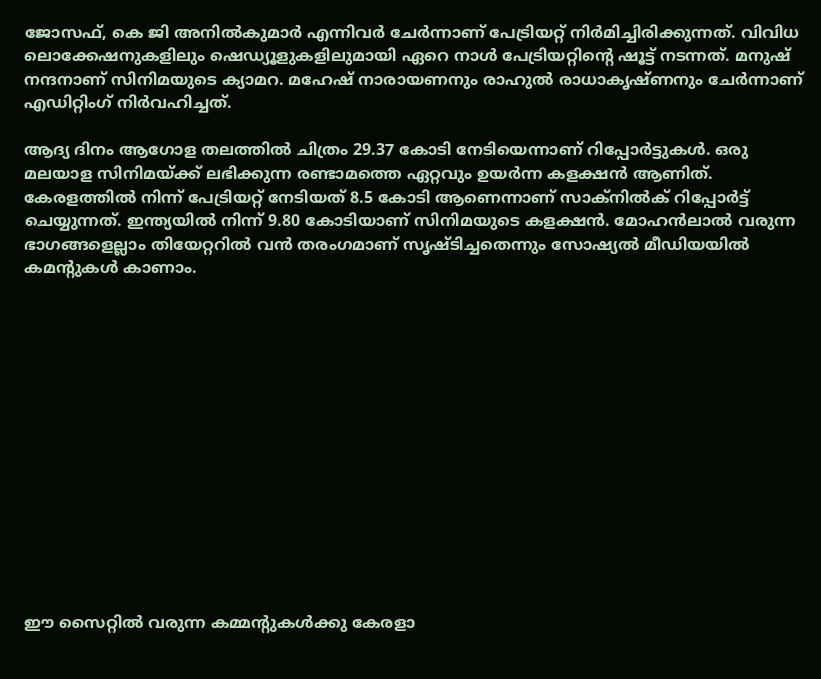ജോസഫ്, കെ ജി അനിൽകുമാർ എന്നിവർ ചേർന്നാണ് പേട്രിയറ്റ് നിർമിച്ചിരിക്കുന്നത്. വിവിധ ലൊക്കേഷനുകളിലും ഷെഡ്യൂളുകളിലുമായി ഏറെ നാൾ പേട്രിയറ്റിന്റെ ഷൂട്ട് നടന്നത്. മനുഷ് നന്ദനാണ് സിനിമയുടെ ക്യാമറ. മഹേഷ് നാരായണനും രാഹുൽ രാധാകൃഷ്ണനും ചേർന്നാണ് എഡിറ്റിംഗ് നിർവഹിച്ചത്.

ആദ്യ ദിനം ആഗോള തലത്തിൽ ചിത്രം 29.37 കോടി നേടിയെന്നാണ് റിപ്പോർട്ടുകൾ. ഒരു മലയാള സിനിമയ്ക്ക് ലഭിക്കുന്ന രണ്ടാമത്തെ ഏറ്റവും ഉയർന്ന കളക്ഷൻ ആണിത്. കേരളത്തിൽ നിന്ന് പേട്രിയറ്റ് നേടിയത് 8.5 കോടി ആണെന്നാണ് സാക്നിൽക് റിപ്പോർട്ട് ചെയ്യുന്നത്. ഇന്ത്യയിൽ നിന്ന് 9.80 കോടിയാണ് സിനിമയുടെ കളക്ഷൻ. മോഹൻലാൽ വരുന്ന ഭാഗങ്ങളെല്ലാം തിയേറ്ററിൽ വൻ തരംഗമാണ് സൃഷ്ടിച്ചതെന്നും സോഷ്യൽ മീഡിയയിൽ കമന്റുകൾ കാണാം.














ഈ സൈറ്റിൽ വരുന്ന കമ്മന്റുകൾക്കു കേരളാ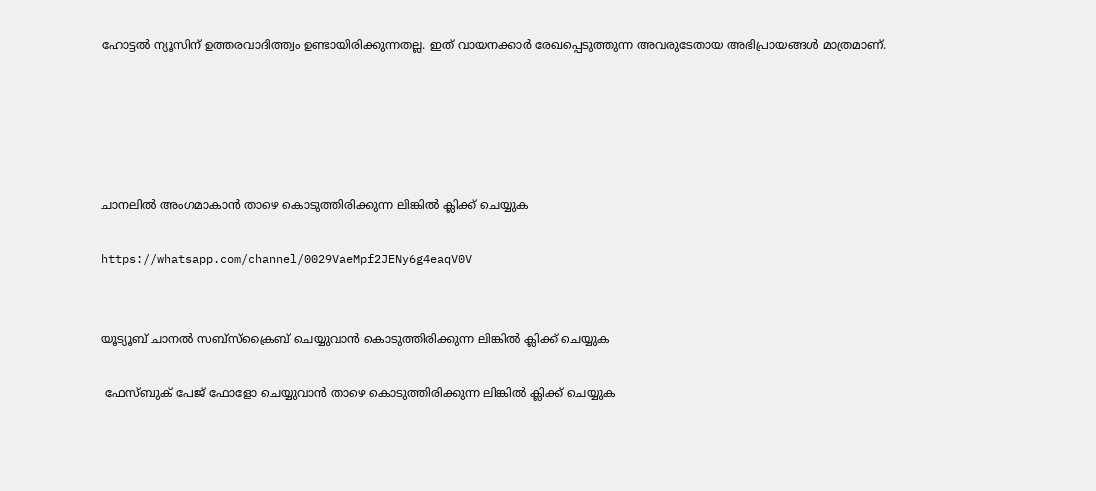ഹോട്ടൽ ന്യൂസിന് ഉത്തരവാദിത്ത്വം ഉണ്ടായിരിക്കുന്നതല്ല. ഇത് വായനക്കാർ രേഖപ്പെടുത്തുന്ന അവരുടേതായ അഭിപ്രായങ്ങൾ മാത്രമാണ്.





ചാനലിൽ അംഗമാകാൻ താഴെ കൊടുത്തിരിക്കുന്ന ലിങ്കിൽ ക്ലിക്ക് ചെയ്യുക

https://whatsapp.com/channel/0029VaeMpf2JENy6g4eaqV0V


യൂട്യൂബ് ചാനൽ സബ്സ്ക്രൈബ് ചെയ്യുവാൻ കൊടുത്തിരിക്കുന്ന ലിങ്കിൽ ക്ലിക്ക് ചെയ്യുക

 ഫേസ്ബുക് പേജ് ഫോളോ ചെയ്യുവാൻ താഴെ കൊടുത്തിരിക്കുന്ന ലിങ്കിൽ ക്ലിക്ക് ചെയ്യുക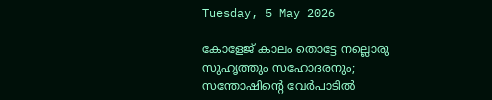Tuesday, 5 May 2026

കോളേജ് കാലം തൊട്ടേ നല്ലൊരു സുഹൃത്തും സഹോദരനും; സന്തോഷിന്റെ വേർപാടിൽ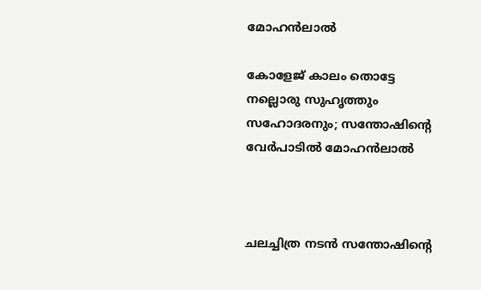മോഹൻലാൽ

കോളേജ് കാലം തൊട്ടേ നല്ലൊരു സുഹൃത്തും സഹോദരനും; സന്തോഷിന്റെ വേർപാടിൽ മോഹൻലാൽ



ചലച്ചിത്ര നടൻ സന്തോഷിന്റെ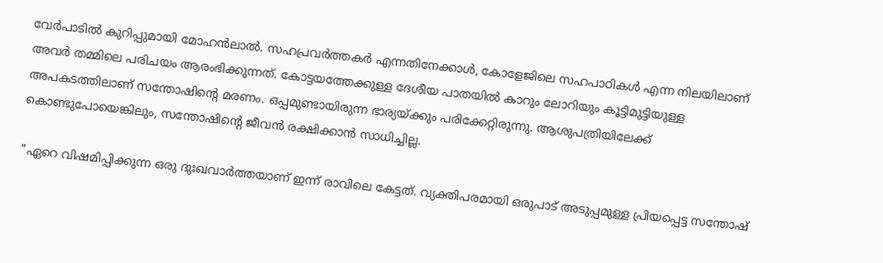വേർപാടിൽ കുറിപ്പുമായി മോഹൻലാൽ. സഹപ്രവർത്തകർ എന്നതിനേക്കാൾ, കോളേജിലെ സഹപാഠികൾ എന്ന നിലയിലാണ് അവർ തമ്മിലെ പരിചയം ആരംഭിക്കുന്നത്. കോട്ടയത്തേക്കുള്ള ദേശീയ പാതയിൽ കാറും ലോറിയും കൂട്ടിമുട്ടിയുള്ള അപകടത്തിലാണ് സന്തോഷിന്റെ മരണം. ഒപ്പമുണ്ടായിരുന്ന ഭാര്യയ്ക്കും പരിക്കേറ്റിരുന്നു. ആശുപത്രിയിലേക്ക് കൊണ്ടുപോയെങ്കിലും, സന്തോഷിന്റെ ജീവൻ രക്ഷിക്കാൻ സാധിച്ചില്ല.

"ഏറെ വിഷമിപ്പിക്കുന്ന ഒരു ദുഃഖവാര്‍ത്തയാണ്‌ ഇന്ന് രാവിലെ കേട്ടത്. വ്യക്തിപരമായി ഒരുപാട് അടുപ്പമുള്ള പ്രിയപ്പെട്ട സന്തോഷ്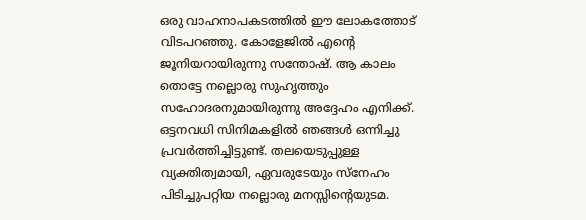ഒരു വാഹനാപകടത്തില്‍ ഈ ലോകത്തോട് വിടപറഞ്ഞു. കോളേജില്‍ എന്‍റെ ജൂനിയറായിരുന്നു സന്തോഷ്. ആ കാലം തൊട്ടേ നല്ലൊരു സുഹൃത്തും സഹോദരനുമായിരുന്നു അദ്ദേഹം എനിക്ക്. ഒട്ടനവധി സിനിമകളില്‍ ഞങ്ങള്‍ ഒന്നിച്ചു പ്രവര്‍ത്തിച്ചിട്ടുണ്ട്. തലയെടുപ്പുള്ള വ്യക്തിത്വമായി, ഏവരുടേയും സ്നേഹം പിടിച്ചുപറ്റിയ നല്ലൊരു മനസ്സിന്‍റെയുടമ.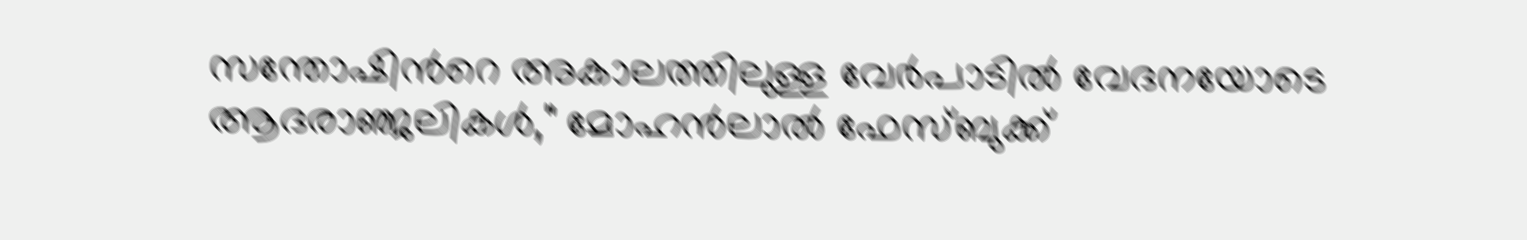സന്തോഷിന്‍റെ അകാലത്തിലുള്ള വേര്‍പാടില്‍ വേദനയോടെ ആദരാഞ്ജലികള്‍," മോഹൻലാൽ ഫേസ്ബുക്ക്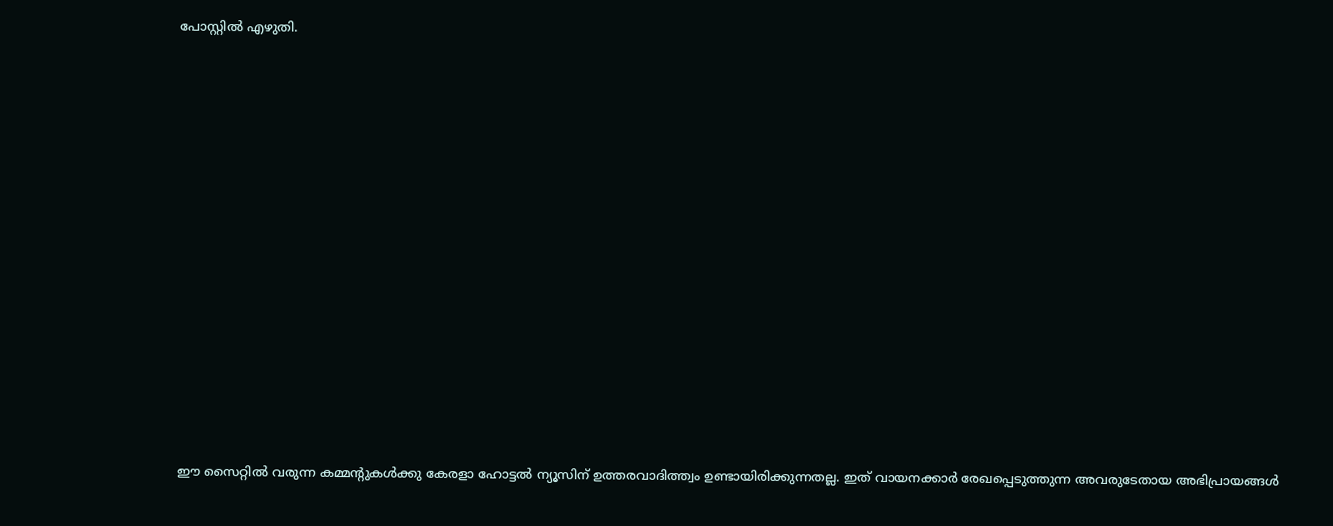പോസ്റ്റിൽ എഴുതി.














ഈ സൈറ്റിൽ വരുന്ന കമ്മന്റുകൾക്കു കേരളാ ഹോട്ടൽ ന്യൂസിന് ഉത്തരവാദിത്ത്വം ഉണ്ടായിരിക്കുന്നതല്ല. ഇത് വായനക്കാർ രേഖപ്പെടുത്തുന്ന അവരുടേതായ അഭിപ്രായങ്ങൾ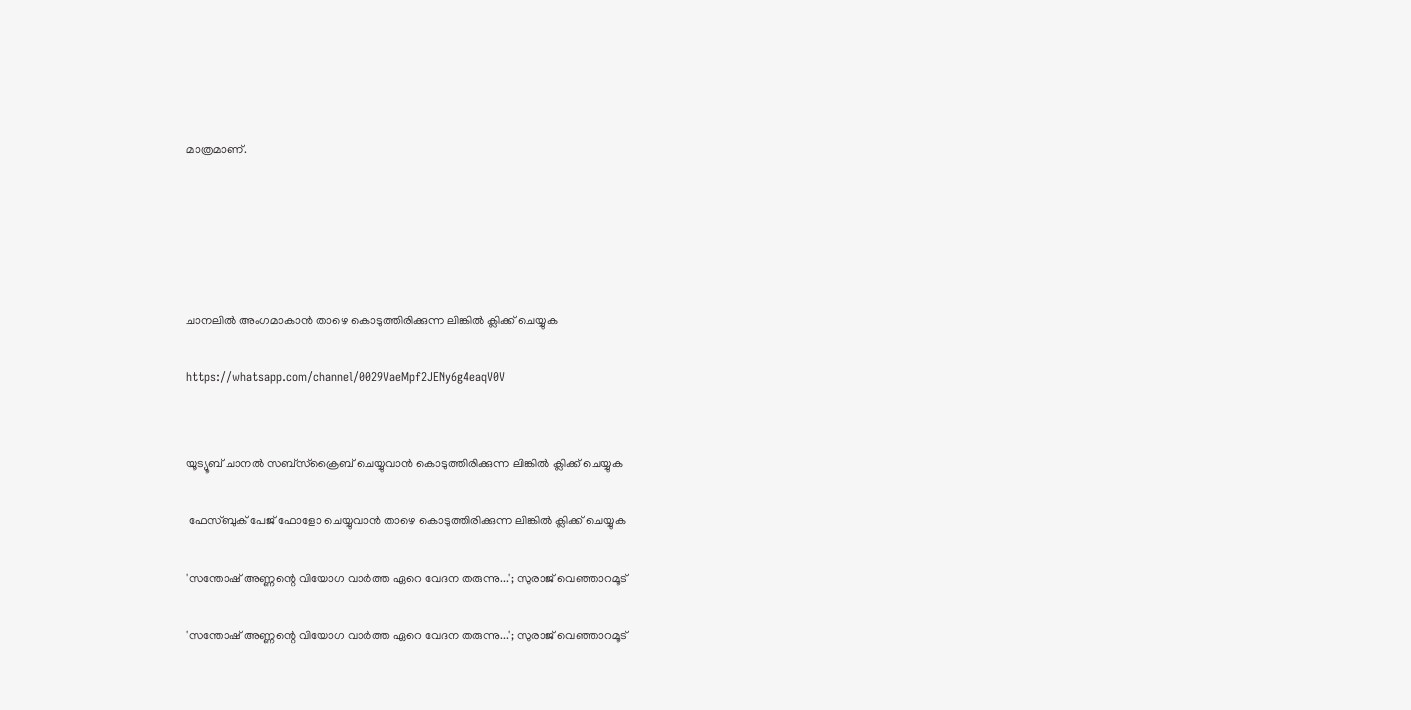മാത്രമാണ്.





ചാനലിൽ അംഗമാകാൻ താഴെ കൊടുത്തിരിക്കുന്ന ലിങ്കിൽ ക്ലിക്ക് ചെയ്യുക

https://whatsapp.com/channel/0029VaeMpf2JENy6g4eaqV0V


യൂട്യൂബ് ചാനൽ സബ്സ്ക്രൈബ് ചെയ്യുവാൻ കൊടുത്തിരിക്കുന്ന ലിങ്കിൽ ക്ലിക്ക് ചെയ്യുക

 ഫേസ്ബുക് പേജ് ഫോളോ ചെയ്യുവാൻ താഴെ കൊടുത്തിരിക്കുന്ന ലിങ്കിൽ ക്ലിക്ക് ചെയ്യുക

'സന്തോഷ് അണ്ണന്റെ വിയോഗ വാര്‍ത്ത ഏറെ വേദന തരുന്നു...'; സുരാജ് വെഞ്ഞാറമൂട്

'സന്തോഷ് അണ്ണന്റെ വിയോഗ വാര്‍ത്ത ഏറെ വേദന തരുന്നു...'; സുരാജ് വെഞ്ഞാറമൂട്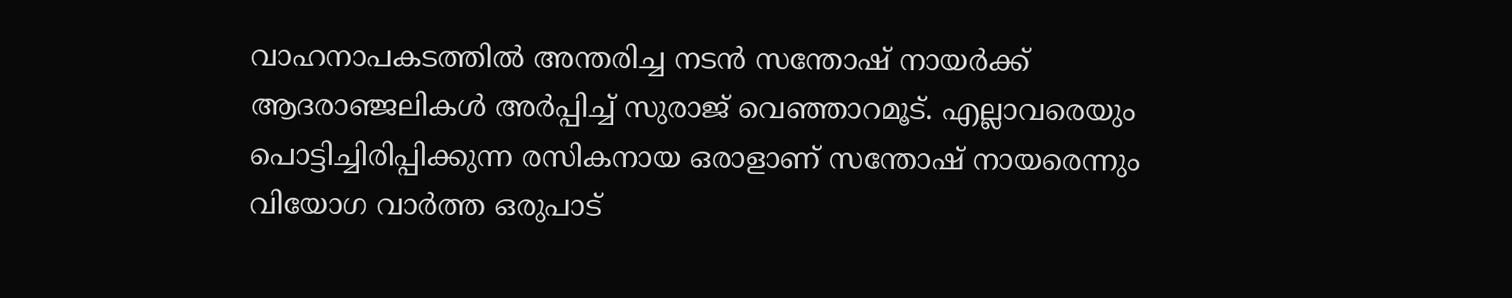വാഹനാപകടത്തില്‍ അന്തരിച്ച നടന്‍ സന്തോഷ് നായര്‍ക്ക് ആദരാഞ്ജലികള്‍ അര്‍പ്പിച്ച് സുരാജ് വെഞ്ഞാറമൂട്. എല്ലാവരെയും പൊട്ടിച്ചിരിപ്പിക്കുന്ന രസികനായ ഒരാളാണ് സന്തോഷ് നായരെന്നും വിയോഗ വാര്‍ത്ത ഒരുപാട്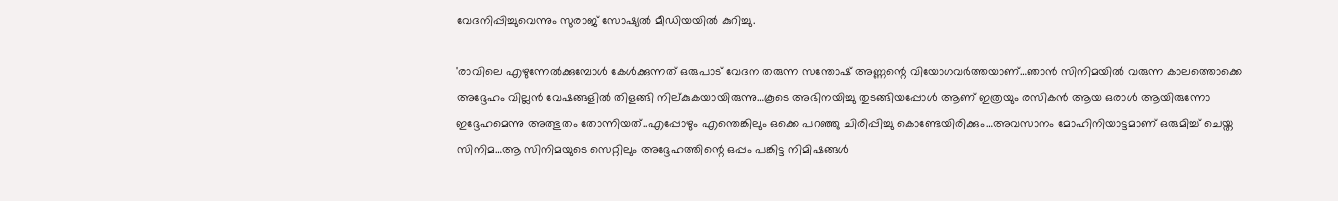വേദനിപ്പിച്ചുവെന്നും സുരാജ് സോഷ്യല്‍ മീഡിയയില്‍ കുറിച്ചു.

'രാവിലെ എഴുന്നേല്‍ക്കുമ്പോള്‍ കേള്‍ക്കുന്നത് ഒരുപാട് വേദന തരുന്ന സന്തോഷ് അണ്ണന്റെ വിയോഗവര്‍ത്തയാണ്…ഞാന്‍ സിനിമയില്‍ വരുന്ന കാലത്തൊക്കെ അദ്ദേഹം വില്ലന്‍ വേഷങ്ങളില്‍ തിളങ്ങി നില്കുകയായിരുന്നു…കൂടെ അഭിനയിച്ചു തുടങ്ങിയപ്പോള്‍ ആണ് ഇത്രയും രസികന്‍ ആയ ഒരാള്‍ ആയിരുന്നോ ഇദ്ദേഹമെന്നു അത്ഭുതം തോന്നിയത്..എപ്പോഴും എന്തെങ്കിലും ഒക്കെ പറഞ്ഞു ചിരിപ്പിച്ചു കൊണ്ടേയിരിക്കും…അവസാനം മോഹിനിയാട്ടമാണ് ഒരുമിച്ച് ചെയ്ത സിനിമ…ആ സിനിമയുടെ സെറ്റിലും അദ്ദേഹത്തിന്റെ ഒപ്പം പങ്കിട്ട നിമിഷങ്ങള്‍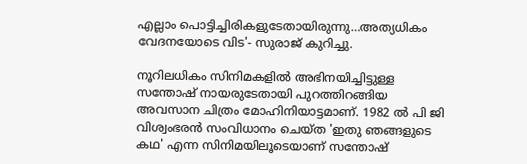എല്ലാം പൊട്ടിച്ചിരികളുടേതായിരുന്നു…അത്യധികം വേദനയോടെ വിട'- സുരാജ് കുറിച്ചു.

നൂറിലധികം സിനിമകളില്‍ അഭിനയിച്ചിട്ടുള്ള സന്തോഷ് നായരുടേതായി പുറത്തിറങ്ങിയ അവസാന ചിത്രം മോഹിനിയാട്ടമാണ്. 1982 ല്‍ പി ജി വിശ്വംഭരന്‍ സംവിധാനം ചെയ്ത 'ഇതു ഞങ്ങളുടെ കഥ' എന്ന സിനിമയിലൂടെയാണ് സന്തോഷ്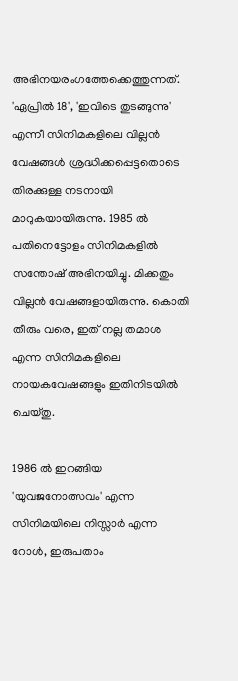അഭിനയരംഗത്തേക്കെത്തുന്നത്. 'ഏപ്രില്‍ 18', 'ഇവിടെ തുടങ്ങുന്നു' എന്നീ സിനിമകളിലെ വില്ലന്‍ വേഷങ്ങള്‍ ശ്രദ്ധിക്കപ്പെട്ടതൊടെ തിരക്കുള്ള നടനായി മാറുകയായിരുന്നു. 1985 ല്‍ പതിനെട്ടോളം സിനിമകളില്‍ സന്തോഷ് അഭിനയിച്ചു. മിക്കതും വില്ലന്‍ വേഷങ്ങളായിരുന്നു. കൊതി തീരും വരെ, ഇത് നല്ല തമാശ എന്ന സിനിമകളിലെ നായകവേഷങ്ങളും ഇതിനിടയില്‍ ചെയ്തു.

1986 ല്‍ ഇറങ്ങിയ 'യുവജനോത്സവം' എന്ന സിനിമയിലെ നിസ്സാര്‍ എന്ന റോള്‍, ഇരുപതാം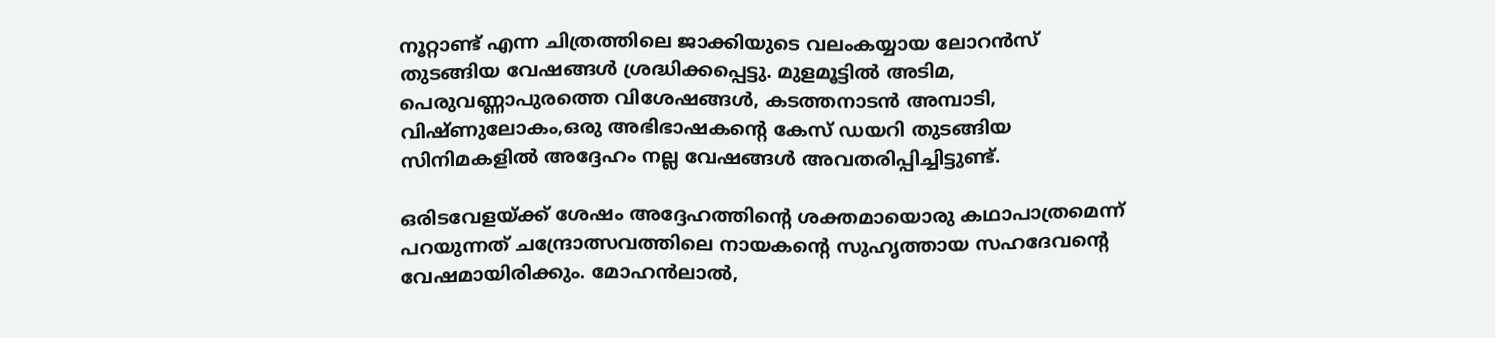നൂറ്റാണ്ട് എന്ന ചിത്രത്തിലെ ജാക്കിയുടെ വലംകയ്യായ ലോറന്‍സ് തുടങ്ങിയ വേഷങ്ങള്‍ ശ്രദ്ധിക്കപ്പെട്ടു. മുളമൂട്ടില്‍ അടിമ, പെരുവണ്ണാപുരത്തെ വിശേഷങ്ങള്‍, കടത്തനാടന്‍ അമ്പാടി, വിഷ്ണുലോകം,ഒരു അഭിഭാഷകന്റെ കേസ് ഡയറി തുടങ്ങിയ സിനിമകളില്‍ അദ്ദേഹം നല്ല വേഷങ്ങള്‍ അവതരിപ്പിച്ചിട്ടുണ്ട്.

ഒരിടവേളയ്ക്ക് ശേഷം അദ്ദേഹത്തിന്റെ ശക്തമായൊരു കഥാപാത്രമെന്ന് പറയുന്നത് ചന്ദ്രോത്സവത്തിലെ നായകന്റെ സുഹൃത്തായ സഹദേവന്റെ വേഷമായിരിക്കും. മോഹന്‍ലാല്‍,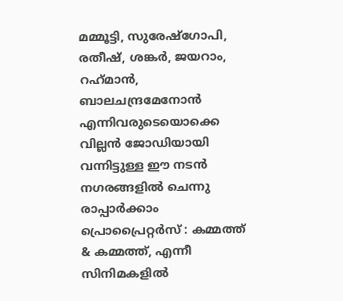മമ്മൂട്ടി, സുരേഷ്ഗോപി, രതീഷ്, ശങ്കര്‍, ജയറാം, റഹ്‌മാന്‍, ബാലചന്ദ്രമേനോന്‍ എന്നിവരുടെയൊക്കെ വില്ലന്‍ ജോഡിയായി വന്നിട്ടുള്ള ഈ നടന്‍ നഗരങ്ങളില്‍ ചെന്നു രാപ്പാര്‍ക്കാം പ്രൊപ്രൈറ്റര്‍സ് : കമ്മത്ത് & കമ്മത്ത്, എന്നീ സിനിമകളില്‍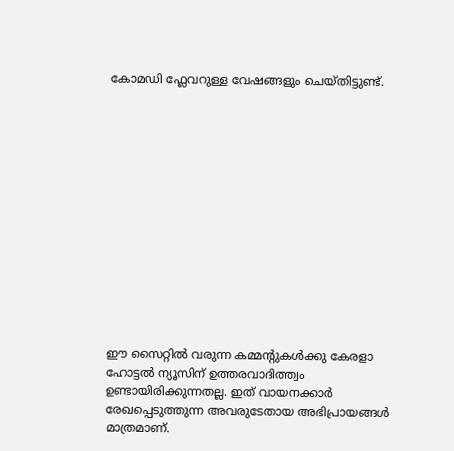കോമഡി ഫ്ലേവറുള്ള വേഷങ്ങളും ചെയ്തിട്ടുണ്ട്.














ഈ സൈറ്റിൽ വരുന്ന കമ്മന്റുകൾക്കു കേരളാ ഹോട്ടൽ ന്യൂസിന് ഉത്തരവാദിത്ത്വം ഉണ്ടായിരിക്കുന്നതല്ല. ഇത് വായനക്കാർ രേഖപ്പെടുത്തുന്ന അവരുടേതായ അഭിപ്രായങ്ങൾ മാത്രമാണ്.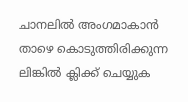ചാനലിൽ അംഗമാകാൻ താഴെ കൊടുത്തിരിക്കുന്ന ലിങ്കിൽ ക്ലിക്ക് ചെയ്യുക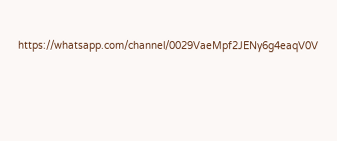https://whatsapp.com/channel/0029VaeMpf2JENy6g4eaqV0V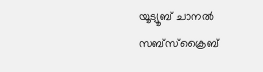യൂട്യൂബ് ചാനൽ സബ്സ്ക്രൈബ്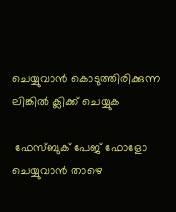ചെയ്യുവാൻ കൊടുത്തിരിക്കുന്ന ലിങ്കിൽ ക്ലിക്ക് ചെയ്യുക

 ഫേസ്ബുക് പേജ് ഫോളോ ചെയ്യുവാൻ താഴെ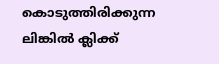കൊടുത്തിരിക്കുന്ന ലിങ്കിൽ ക്ലിക്ക്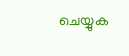ചെയ്യുക